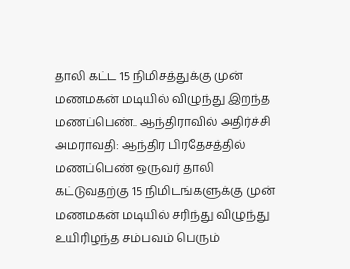தாலி கட்ட 15 நிமிசத்துக்கு முன் மணமகன் மடியில் விழுந்து இறந்த மணப்பெண்.. ஆந்திராவில் அதிர்ச்சி
அமராவதி: ஆந்திர பிரதேசத்தில் மணப்பெண் ஒருவர் தாலி கட்டுவதற்கு 15 நிமிடங்களுக்கு முன் மணமகன் மடியில் சரிந்து விழுந்து உயிரிழந்த சம்பவம் பெரும்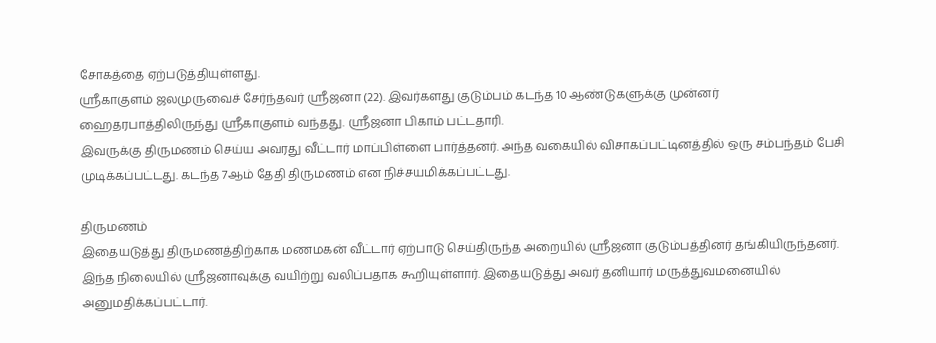சோகத்தை ஏற்படுத்தியுள்ளது.
ஸ்ரீகாகுளம் ஜலமுருவைச் சேர்ந்தவர் ஸ்ரீஜனா (22). இவர்களது குடும்பம் கடந்த 10 ஆண்டுகளுக்கு முன்னர் ஹைதரபாத்திலிருந்து ஸ்ரீகாகுளம் வந்தது. ஸ்ரீஜனா பிகாம் பட்டதாரி.
இவருக்கு திருமணம் செய்ய அவரது வீட்டார் மாப்பிள்ளை பார்த்தனர். அந்த வகையில் விசாகப்பட்டினத்தில் ஒரு சம்பந்தம் பேசி முடிக்கப்பட்டது. கடந்த 7ஆம் தேதி திருமணம் என நிச்சயமிக்கப்பட்டது.

திருமணம்
இதையடுத்து திருமணத்திற்காக மணமகன் வீட்டார் ஏற்பாடு செய்திருந்த அறையில் ஸ்ரீஜனா குடும்பத்தினர் தங்கியிருந்தனர். இந்த நிலையில் ஸ்ரீஜனாவுக்கு வயிற்று வலிப்பதாக கூறியுள்ளார். இதையடுத்து அவர் தனியார் மருத்துவமனையில் அனுமதிக்கப்பட்டார்.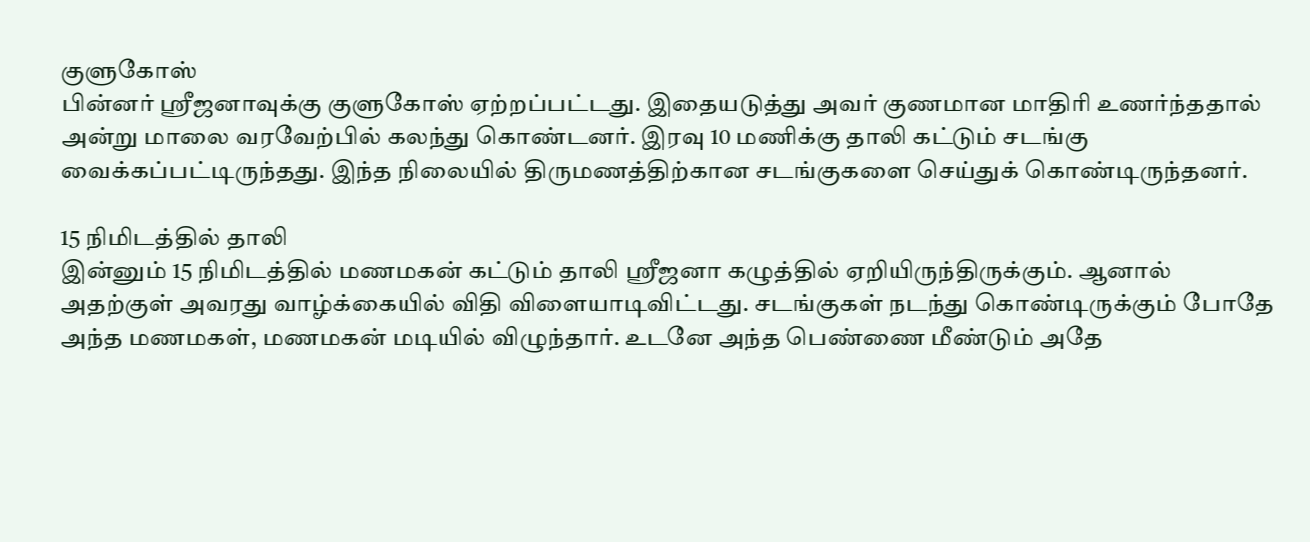குளுகோஸ்
பின்னர் ஸ்ரீஜனாவுக்கு குளுகோஸ் ஏற்றப்பட்டது. இதையடுத்து அவர் குணமான மாதிரி உணர்ந்ததால் அன்று மாலை வரவேற்பில் கலந்து கொண்டனர். இரவு 10 மணிக்கு தாலி கட்டும் சடங்கு வைக்கப்பட்டிருந்தது. இந்த நிலையில் திருமணத்திற்கான சடங்குகளை செய்துக் கொண்டிருந்தனர்.

15 நிமிடத்தில் தாலி
இன்னும் 15 நிமிடத்தில் மணமகன் கட்டும் தாலி ஸ்ரீஜனா கழுத்தில் ஏறியிருந்திருக்கும். ஆனால் அதற்குள் அவரது வாழ்க்கையில் விதி விளையாடிவிட்டது. சடங்குகள் நடந்து கொண்டிருக்கும் போதே அந்த மணமகள், மணமகன் மடியில் விழுந்தார். உடனே அந்த பெண்ணை மீண்டும் அதே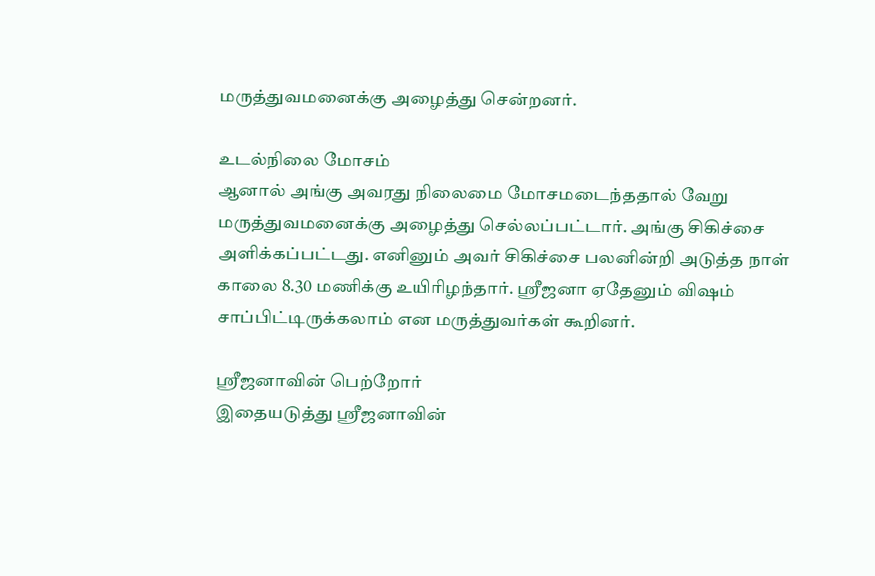மருத்துவமனைக்கு அழைத்து சென்றனர்.

உடல்நிலை மோசம்
ஆனால் அங்கு அவரது நிலைமை மோசமடைந்ததால் வேறு மருத்துவமனைக்கு அழைத்து செல்லப்பட்டார். அங்கு சிகிச்சை அளிக்கப்பட்டது. எனினும் அவர் சிகிச்சை பலனின்றி அடுத்த நாள் காலை 8.30 மணிக்கு உயிரிழந்தார். ஸ்ரீஜனா ஏதேனும் விஷம் சாப்பிட்டிருக்கலாம் என மருத்துவர்கள் கூறினர்.

ஸ்ரீஜனாவின் பெற்றோர்
இதையடுத்து ஸ்ரீஜனாவின்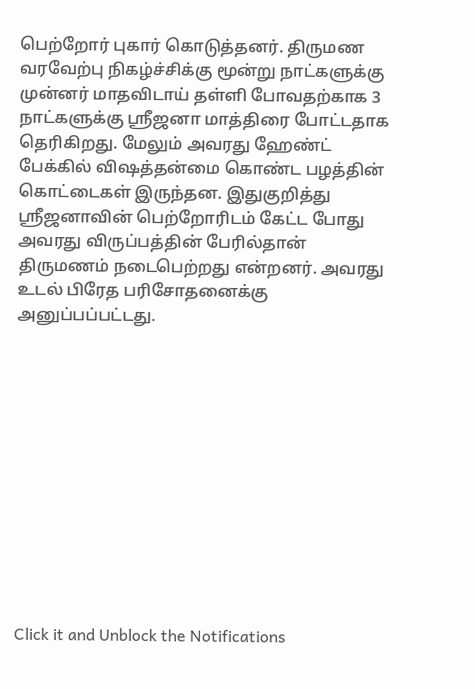பெற்றோர் புகார் கொடுத்தனர். திருமண வரவேற்பு நிகழ்ச்சிக்கு மூன்று நாட்களுக்கு முன்னர் மாதவிடாய் தள்ளி போவதற்காக 3 நாட்களுக்கு ஸ்ரீஜனா மாத்திரை போட்டதாக தெரிகிறது. மேலும் அவரது ஹேண்ட் பேக்கில் விஷத்தன்மை கொண்ட பழத்தின் கொட்டைகள் இருந்தன. இதுகுறித்து ஸ்ரீஜனாவின் பெற்றோரிடம் கேட்ட போது அவரது விருப்பத்தின் பேரில்தான் திருமணம் நடைபெற்றது என்றனர். அவரது உடல் பிரேத பரிசோதனைக்கு அனுப்பப்பட்டது.












Click it and Unblock the Notifications